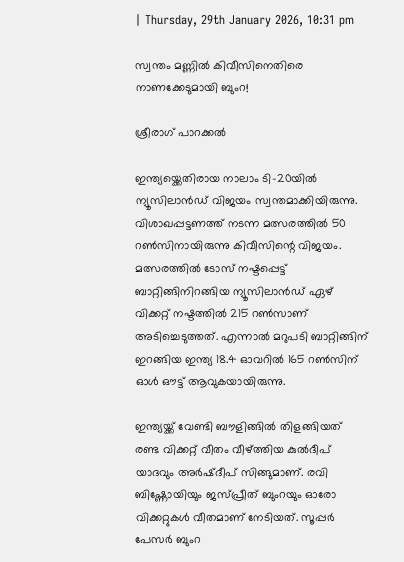| Thursday, 29th January 2026, 10:31 pm

സ്വന്തം മണ്ണില്‍ കിവീസിനെതിരെ നാണക്കേടുമായി ബുംറ!

ശ്രീരാഗ് പാറക്കല്‍

ഇന്ത്യയ്ക്കെതിരായ നാലാം ടി-20യില്‍ ന്യൂസിലാന്‍ഡ് വിജയം സ്വന്തമാക്കിയിരുന്നു. വിശാഖപ്പട്ടണത്ത് നടന്ന മത്സരത്തില്‍ 50 റണ്‍സിനായിരുന്നു കിവീസിന്റെ വിജയം. മത്സരത്തില്‍ ടോസ് നഷ്ടപ്പെട്ട് ബാറ്റിങ്ങിനിറങ്ങിയ ന്യൂസിലാന്‍ഡ് ഏഴ് വിക്കറ്റ് നഷ്ടത്തില്‍ 215 റണ്‍സാണ് അടിച്ചെടുത്തത്. എന്നാല്‍ മറുപടി ബാറ്റിങ്ങിന് ഇറങ്ങിയ ഇന്ത്യ 18.4 ഓവറില്‍ 165 റണ്‍സിന് ഓള്‍ ഔട്ട് ആവുകയായിരുന്നു.

ഇന്ത്യയ്ക്ക് വേണ്ടി ബൗളിങ്ങില്‍ തിളങ്ങിയത് രണ്ട വിക്കറ്റ് വീതം വീഴ്ത്തിയ കുല്‍ദീപ് യാദവും അര്‍ഷ്ദീപ് സിങ്ങുമാണ്. രവി ബിഷ്ണോയിയും ജസ്പ്രീത് ബുംറയും ഓരോ വിക്കറ്റുകള്‍ വീതമാണ് നേടിയത്. സൂപ്പര്‍ പേസര്‍ ബുംറ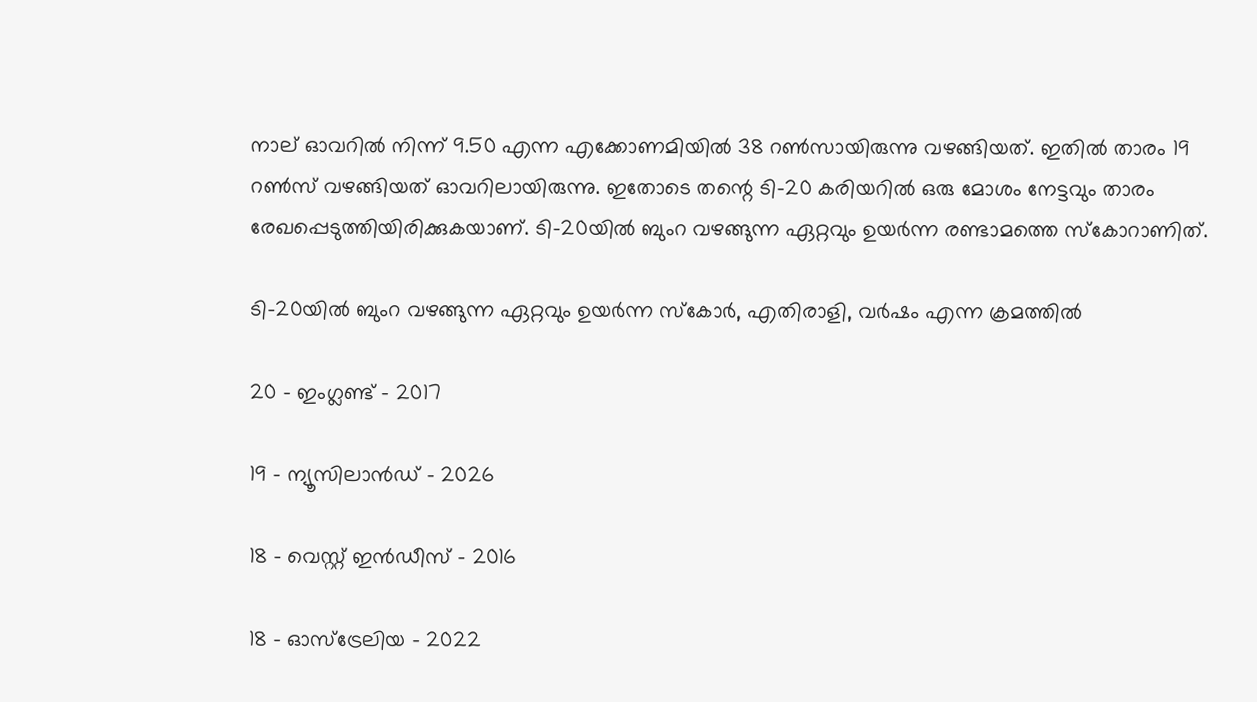നാല് ഓവറില്‍ നിന്ന് 9.50 എന്ന എക്കോണമിയില്‍ 38 റണ്‍സായിരുന്നു വഴങ്ങിയത്. ഇതില്‍ താരം 19 റണ്‍സ് വഴങ്ങിയത് ഓവറിലായിരുന്നു. ഇതോടെ തന്റെ ടി-20 കരിയറില്‍ ഒരു മോശം നേട്ടവും താരം രേഖപ്പെടുത്തിയിരിക്കുകയാണ്. ടി-20യില്‍ ബുംറ വഴങ്ങുന്ന ഏറ്റവും ഉയര്‍ന്ന രണ്ടാമത്തെ സ്‌കോറാണിത്.

ടി-20യില്‍ ബുംറ വഴങ്ങുന്ന ഏറ്റവും ഉയര്‍ന്ന സ്‌കോര്‍, എതിരാളി, വര്‍ഷം എന്ന ക്രമത്തില്‍

20 – ഇംഗ്ലണ്ട് – 2017

19 – ന്യൂസിലാന്‍ഡ് – 2026

18 – വെസ്റ്റ് ഇന്‍ഡീസ് – 2016

18 – ഓസ്ട്രേലിയ – 2022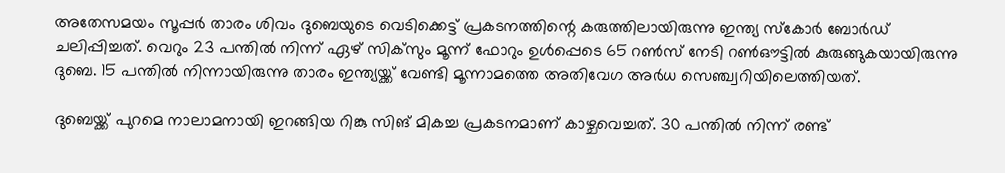അതേസമയം സൂപ്പര്‍ താരം ശിവം ദുബെയുടെ വെടിക്കെട്ട് പ്രകടനത്തിന്റെ കരുത്തിലായിരുന്നു ഇന്ത്യ സ്‌കോര്‍ ബോര്‍ഡ് ചലിപ്പിച്ചത്. വെറും 23 പന്തില്‍ നിന്ന് ഏഴ് സിക്‌സും മൂന്ന് ഫോറും ഉള്‍പ്പെടെ 65 റണ്‍സ് നേടി റണ്‍ഔട്ടില്‍ കുരുങ്ങുകയായിരുന്നു ദുബെ. 15 പന്തില്‍ നിന്നായിരുന്നു താരം ഇന്ത്യയ്ക്ക് വേണ്ടി മൂന്നാമത്തെ അതിവേഗ അര്‍ധ സെഞ്ച്വറിയിലെത്തിയത്.

ദുബെയ്ക്ക് പുറമെ നാലാമനായി ഇറങ്ങിയ റിങ്കു സിങ് മികച്ച പ്രകടനമാണ് കാഴ്ചവെച്ചത്. 30 പന്തില്‍ നിന്ന് രണ്ട്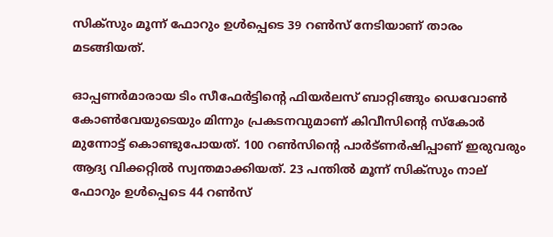സിക്‌സും മൂന്ന് ഫോറും ഉള്‍പ്പെടെ 39 റണ്‍സ് നേടിയാണ് താരം മടങ്ങിയത്.

ഓപ്പണര്‍മാരായ ടിം സീഫേര്‍ട്ടിന്റെ ഫിയര്‍ലസ് ബാറ്റിങ്ങും ഡെവോണ്‍ കോണ്‍വേയുടെയും മിന്നും പ്രകടനവുമാണ് കിവീസിന്റെ സ്‌കോര്‍ മുന്നോട്ട് കൊണ്ടുപോയത്. 100 റണ്‍സിന്റെ പാര്‍ട്ണര്‍ഷിപ്പാണ് ഇരുവരും ആദ്യ വിക്കറ്റില്‍ സ്വന്തമാക്കിയത്. 23 പന്തില്‍ മൂന്ന് സിക്‌സും നാല് ഫോറും ഉള്‍പ്പെടെ 44 റണ്‍സ്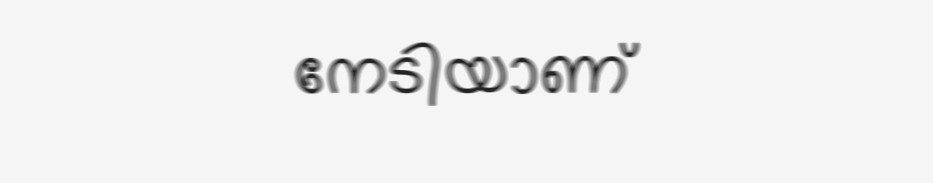നേടിയാണ്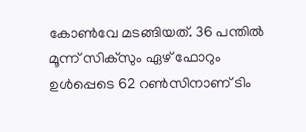കോണ്‍വേ മടങ്ങിയത്. 36 പന്തില്‍ മൂന്ന് സിക്‌സും ഏഴ് ഫോറും ഉള്‍പ്പെടെ 62 റണ്‍സിനാണ് ടിം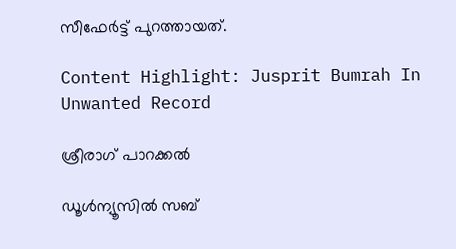സീഫേര്‍ട്ട് പുറത്തായത്.

Content Highlight: Jusprit Bumrah In Unwanted Record

ശ്രീരാഗ് പാറക്കല്‍

ഡൂള്‍ന്യൂസില്‍ സബ്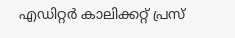എഡിറ്റര്‍ കാലിക്കറ്റ് പ്രസ്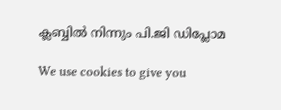ക്ലബ്ബില്‍ നിന്നും പി.ജി ഡിപ്ലോമ

We use cookies to give you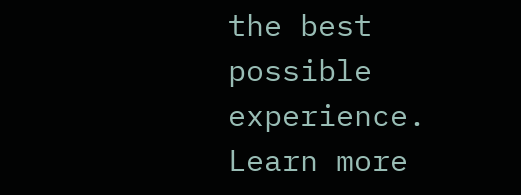the best possible experience. Learn more